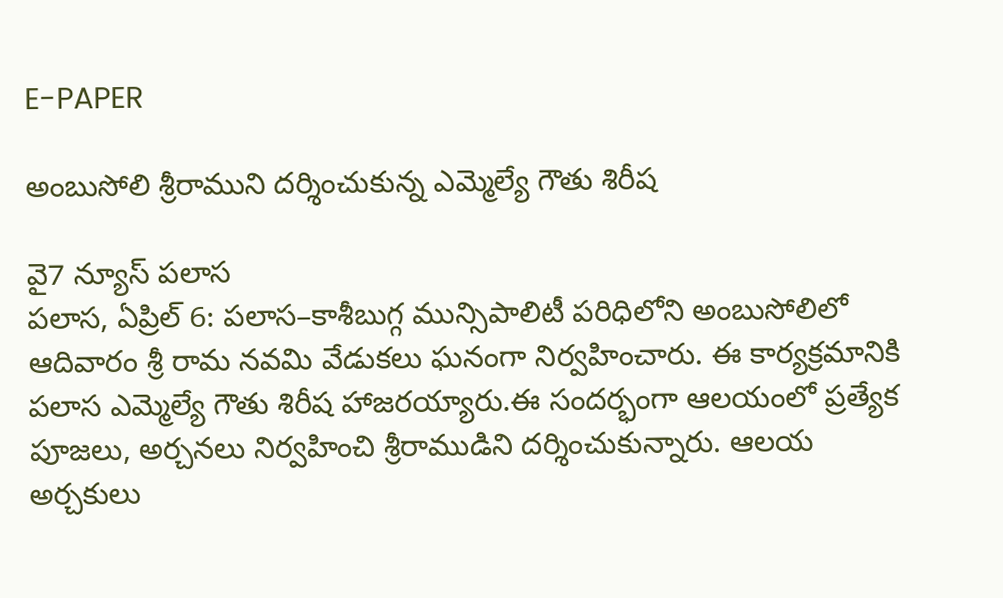E-PAPER

అంబుసోలి శ్రీరాముని దర్శించుకున్న ఎమ్మెల్యే గౌతు శిరీష

వై7 న్యూస్ పలాస
పలాస, ఏప్రిల్ 6: పలాస–కాశీబుగ్గ మున్సిపాలిటీ పరిధిలోని అంబుసోలిలో ఆదివారం శ్రీ రామ నవమి వేడుకలు ఘనంగా నిర్వహించారు. ఈ కార్యక్రమానికి పలాస ఎమ్మెల్యే గౌతు శిరీష హాజరయ్యారు.ఈ సందర్భంగా ఆలయంలో ప్రత్యేక పూజలు, అర్చనలు నిర్వహించి శ్రీరాముడిని దర్శించుకున్నారు. ఆలయ అర్చకులు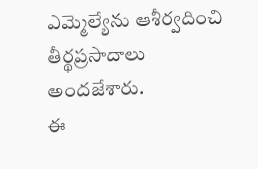ఎమ్మెల్యేను ఆశీర్వదించి తీర్థప్రసాదాలు అందజేశారు.
ఈ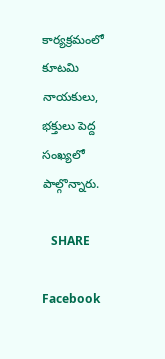కార్యక్రమంలో కూటమి నాయకులు, భక్తులు పెద్ద సంఖ్యలో పాల్గొన్నారు.

   SHARE

Facebook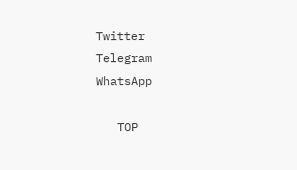Twitter
Telegram
WhatsApp

   TOP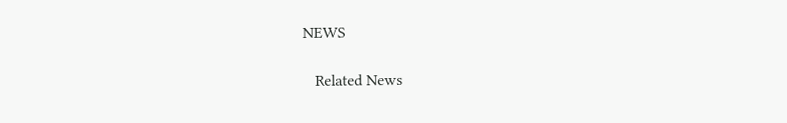NEWS

   Related News